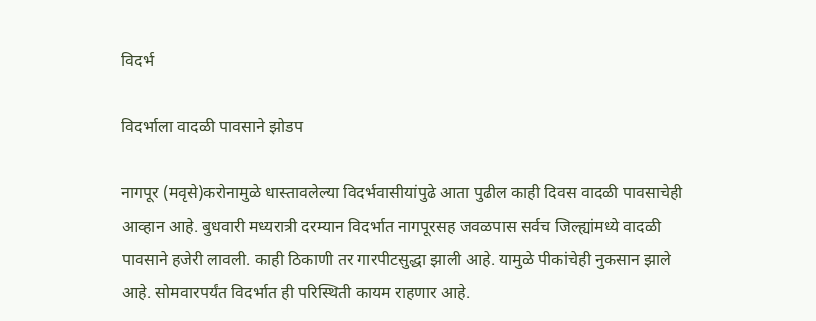विदर्भ

विदर्भाला वादळी पावसाने झोडप

नागपूर (मवृसे)करोनामुळे धास्तावलेल्या विदर्भवासीयांपुढे आता पुढील काही दिवस वादळी पावसाचेही आव्हान आहे. बुधवारी मध्यरात्री दरम्यान विदर्भात नागपूरसह जवळपास सर्वच जिल्ह्यांमध्ये वादळी पावसाने हजेरी लावली. काही ठिकाणी तर गारपीटसुद्धा झाली आहे. यामुळे पीकांचेही नुकसान झाले आहे. सोमवारपर्यंत विदर्भात ही परिस्थिती कायम राहणार आहे.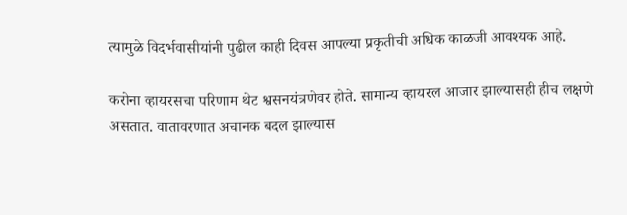त्यामुळे विदर्भवासीयांनी पुढील काही दिवस आपल्या प्रकृतीची अधिक काळजी आवश्यक आहे.

करोना व्हायरसचा परिणाम थेट श्वसनयंत्रणेवर होते. सामान्य व्हायरल आजार झाल्यासही हीच लक्षणे असतात. वातावरणात अचानक बदल झाल्यास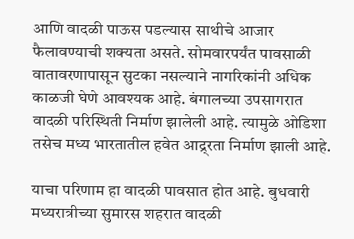आणि वादळी पाऊस पडल्यास साथीचे आजार फैलावण्याची शक्यता असते. सोमवारपर्यंत पावसाळी वातावरणापासून सुटका नसल्याने नागरिकांनी अधिक काळजी घेणे आवश्यक आहे. बंगालच्या उपसागरात वादळी परिस्थिती निर्माण झालेली आहे. त्यामुळे ओडिशा तसेच मध्य भारतातील हवेत आद्र्रता निर्माण झाली आहे.

याचा परिणाम हा वादळी पावसात होत आहे. बुधवारी मध्यरात्रीच्या सुमारस शहरात वादळी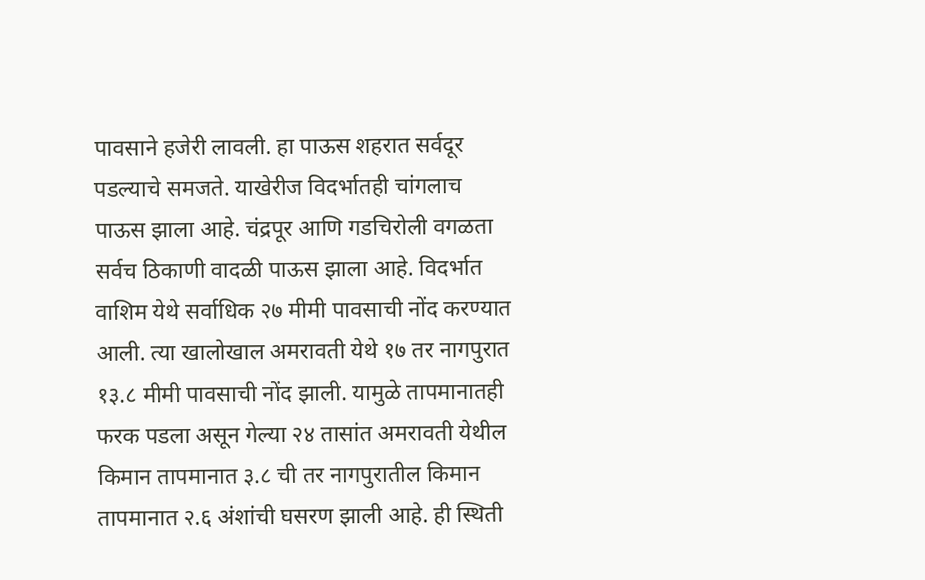पावसाने हजेरी लावली. हा पाऊस शहरात सर्वदूर पडल्याचे समजते. याखेरीज विदर्भातही चांगलाच पाऊस झाला आहे. चंद्रपूर आणि गडचिरोली वगळता सर्वच ठिकाणी वादळी पाऊस झाला आहे. विदर्भात वाशिम येथे सर्वाधिक २७ मीमी पावसाची नोंद करण्यात आली. त्या खालोखाल अमरावती येथे १७ तर नागपुरात १३.८ मीमी पावसाची नोंद झाली. यामुळे तापमानातही फरक पडला असून गेल्या २४ तासांत अमरावती येथील किमान तापमानात ३.८ ची तर नागपुरातील किमान तापमानात २.६ अंशांची घसरण झाली आहे. ही स्थिती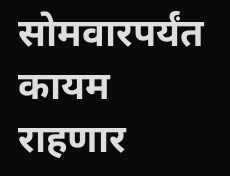सोमवारपर्यंत कायम राहणार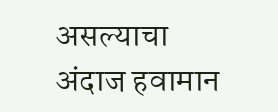असल्याचा अंदाज हवामान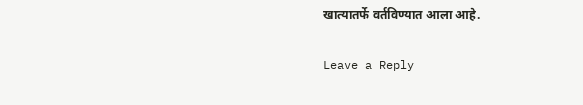खात्यातर्फे वर्तविण्यात आला आहे.

Leave a Reply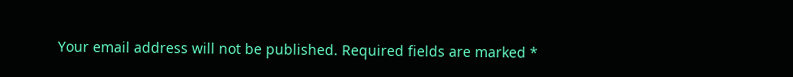Your email address will not be published. Required fields are marked *